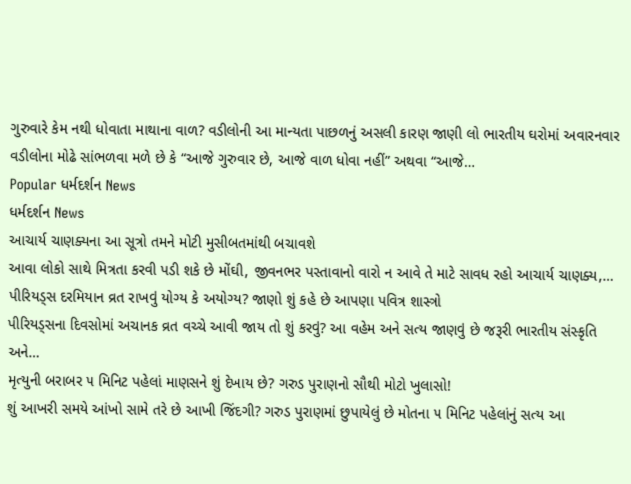ગુરુવારે કેમ નથી ધોવાતા માથાના વાળ? વડીલોની આ માન્યતા પાછળનું અસલી કારણ જાણી લો ભારતીય ઘરોમાં અવારનવાર વડીલોના મોઢે સાંભળવા મળે છે કે “આજે ગુરુવાર છે, આજે વાળ ધોવા નહીં” અથવા “આજે…
Popular ધર્મદર્શન News
ધર્મદર્શન News
આચાર્ય ચાણક્યના આ સૂત્રો તમને મોટી મુસીબતમાંથી બચાવશે
આવા લોકો સાથે મિત્રતા કરવી પડી શકે છે મોંઘી, જીવનભર પસ્તાવાનો વારો ન આવે તે માટે સાવધ રહો આચાર્ય ચાણક્ય,…
પીરિયડ્સ દરમિયાન વ્રત રાખવું યોગ્ય કે અયોગ્ય? જાણો શું કહે છે આપણા પવિત્ર શાસ્ત્રો
પીરિયડ્સના દિવસોમાં અચાનક વ્રત વચ્ચે આવી જાય તો શું કરવું? આ વહેમ અને સત્ય જાણવું છે જરૂરી ભારતીય સંસ્કૃતિ અને…
મૃત્યુની બરાબર ૫ મિનિટ પહેલાં માણસને શું દેખાય છે? ગરુડ પુરાણનો સૌથી મોટો ખુલાસો!
શું આખરી સમયે આંખો સામે તરે છે આખી જિંદગી? ગરુડ પુરાણમાં છુપાયેલું છે મોતના ૫ મિનિટ પહેલાંનું સત્ય આ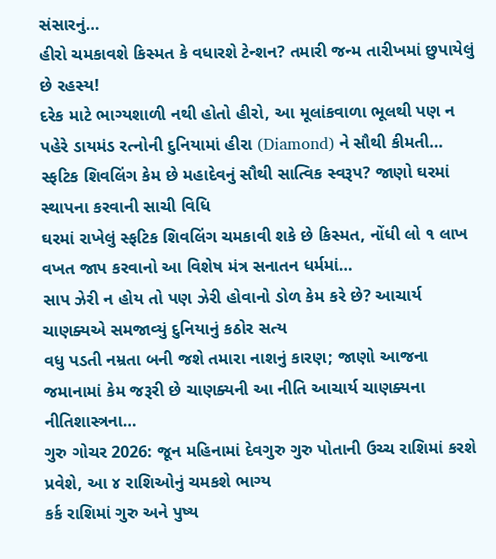સંસારનું…
હીરો ચમકાવશે કિસ્મત કે વધારશે ટેન્શન? તમારી જન્મ તારીખમાં છુપાયેલું છે રહસ્ય!
દરેક માટે ભાગ્યશાળી નથી હોતો હીરો, આ મૂલાંકવાળા ભૂલથી પણ ન પહેરે ડાયમંડ રત્નોની દુનિયામાં હીરા (Diamond) ને સૌથી કીમતી…
સ્ફટિક શિવલિંગ કેમ છે મહાદેવનું સૌથી સાત્વિક સ્વરૂપ? જાણો ઘરમાં સ્થાપના કરવાની સાચી વિધિ
ઘરમાં રાખેલું સ્ફટિક શિવલિંગ ચમકાવી શકે છે કિસ્મત, નોંધી લો ૧ લાખ વખત જાપ કરવાનો આ વિશેષ મંત્ર સનાતન ધર્મમાં…
સાપ ઝેરી ન હોય તો પણ ઝેરી હોવાનો ડોળ કેમ કરે છે? આચાર્ય ચાણક્યએ સમજાવ્યું દુનિયાનું કઠોર સત્ય
વધુ પડતી નમ્રતા બની જશે તમારા નાશનું કારણ; જાણો આજના જમાનામાં કેમ જરૂરી છે ચાણક્યની આ નીતિ આચાર્ય ચાણક્યના નીતિશાસ્ત્રના…
ગુરુ ગોચર 2026: જૂન મહિનામાં દેવગુરુ ગુરુ પોતાની ઉચ્ચ રાશિમાં કરશે પ્રવેશે, આ ૪ રાશિઓનું ચમકશે ભાગ્ય
કર્ક રાશિમાં ગુરુ અને પુષ્ય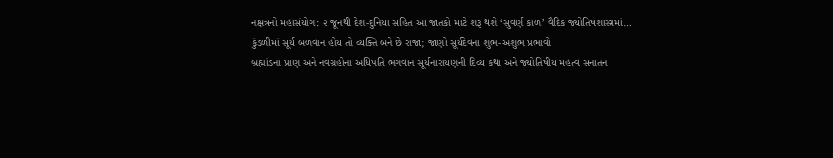નક્ષત્રનો મહાસંયોગ: ૨ જૂનથી દેશ-દુનિયા સહિત આ જાતકો માટે શરૂ થશે ‘સુવર્ણ કાળ’ વૈદિક જ્યોતિષશાસ્ત્રમાં…
કુંડળીમાં સૂર્ય બળવાન હોય તો વ્યક્તિ બને છે રાજા; જાણો સૂર્યદેવના શુભ-અશુભ પ્રભાવો
બ્રહ્માંડના પ્રાણ અને નવગ્રહોના અધિપતિ ભગવાન સૂર્યનારાયણની દિવ્ય કથા અને જ્યોતિષીય મહત્વ સનાતન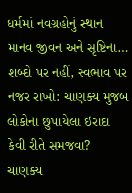ધર્મમાં નવગ્રહોનું સ્થાન માનવ જીવન અને સૃષ્ટિના…
શબ્દો પર નહીં, સ્વભાવ પર નજર રાખો: ચાણક્ય મુજબ લોકોના છુપાયેલા ઇરાદા કેવી રીતે સમજવા?
ચાણક્ય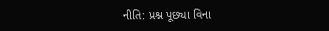નીતિ: પ્રશ્ન પૂછ્યા વિના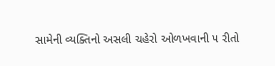સામેની વ્યક્તિનો અસલી ચહેરો ઓળખવાની ૫ રીતો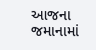આજના જમાનામાં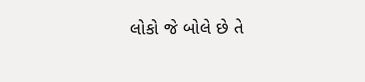લોકો જે બોલે છે તે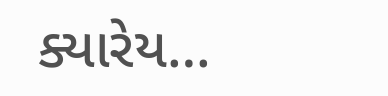ક્યારેય…